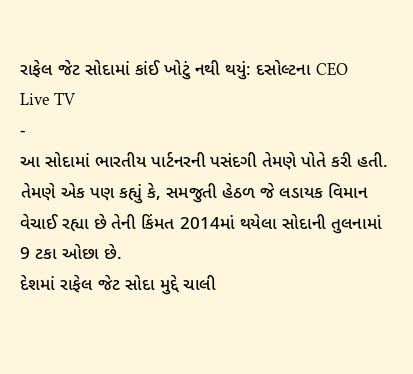રાફેલ જેટ સોદામાં કાંઈ ખોટું નથી થયું: દસોલ્ટના CEO
Live TV
-
આ સોદામાં ભારતીય પાર્ટનરની પસંદગી તેમણે પોતે કરી હતી. તેમણે એક પણ કહ્યું કે, સમજુતી હેઠળ જે લડાયક વિમાન વેચાઈ રહ્યા છે તેની કિંમત 2014માં થયેલા સોદાની તુલનામાં 9 ટકા ઓછા છે.
દેશમાં રાફેલ જેટ સોદા મુદ્દે ચાલી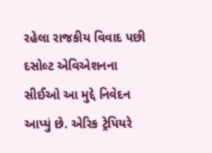રહેલા રાજકીય વિવાદ પછી દસોલ્ટ એવિએશનના સીઈઓ આ મુદ્દે નિવેદન આપ્યું છે. એરિક ટ્રેપિયરે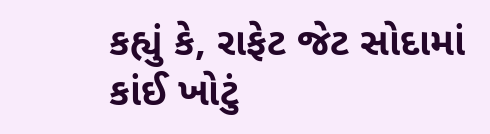કહ્યું કે, રાફેટ જેટ સોદામાં કાંઈ ખોટું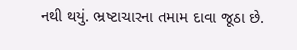નથી થયું. ભ્રષ્ટાચારના તમામ દાવા જૂઠા છે.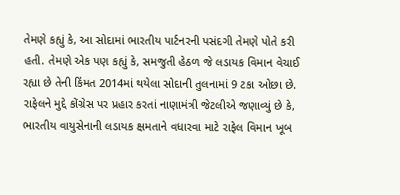તેમણે કહ્યું કે, આ સોદામાં ભારતીય પાર્ટનરની પસંદગી તેમણે પોતે કરી હતી. તેમણે એક પણ કહ્યું કે, સમજુતી હેઠળ જે લડાયક વિમાન વેચાઈ રહ્યા છે તેની કિંમત 2014માં થયેલા સોદાની તુલનામાં 9 ટકા ઓછા છે. રાફેલને મુદ્દે કોંગ્રેસ પર પ્રહાર કરતાં નાણામંત્રી જેટલીએ જણાવ્યું છે કે, ભારતીય વાયુસેનાની લડાયક ક્ષમતાને વધારવા માટે રાફેલ વિમાન ખૂબ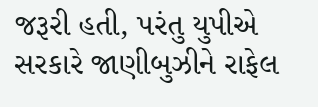જરૂરી હતી, પરંતુ યુપીએ સરકારે જાણીબુઝીને રાફેલ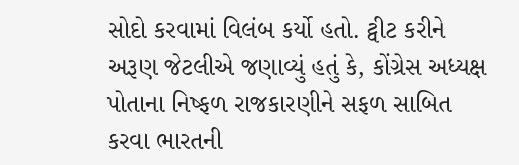સોદો કરવામાં વિલંબ કર્યો હતો. ટ્વીટ કરીને અરૂણ જેટલીએ જણાવ્યું હતું કે, કોંગ્રેસ અધ્યક્ષ પોતાના નિષ્ફળ રાજકારણીને સફળ સાબિત કરવા ભારતની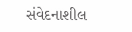સંવેદનાશીલ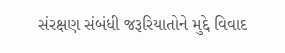સંરક્ષણ સંબંધી જરૂરિયાતોને મુદ્દે વિવાદ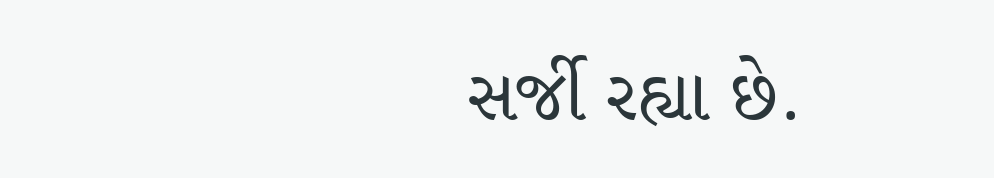સર્જી રહ્યા છે.